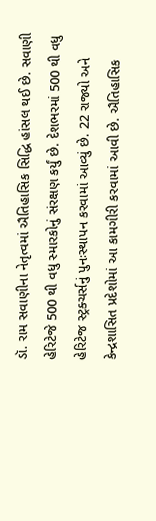ડૉ. રામ સવાણીના નેતૃત્વમાં ઐતિહાસિક સિદ્ધિ હાંસલ થઈ છે. સવાણી હેરિટેજે 500 થી વધુ સ્મારકોનું સંરક્ષણ કર્યું છે. દેશભરમાં 500 થી વધુ હેરિટેજ સ્ટ્રક્ચર્સનું પુનઃસ્થાપન કરવામાં આવ્યું છે. 22 રાજ્યો અને કેન્દ્રશાસિત પ્રદેશોમાં આ કામગીરી કરવામાં આવી છે. ઐતિહાસિક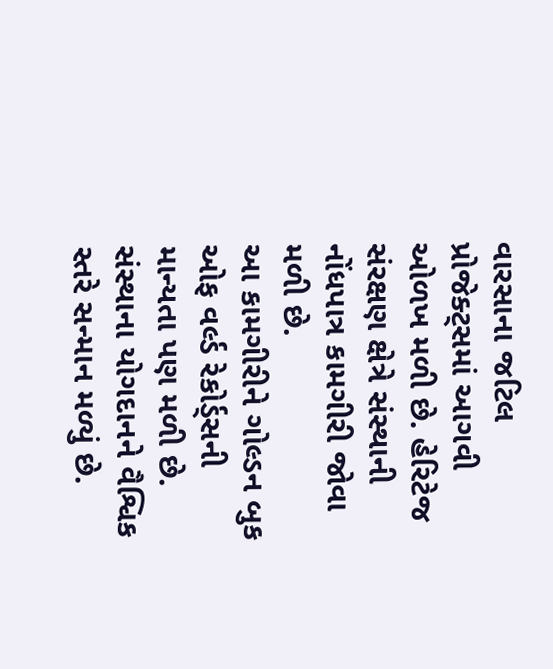વારસાના જટિલ પ્રોજેક્ટ્સમાં આગવી ઓળખ મળી છે. હેરિટેજ સંરક્ષણ ક્ષેત્રે સંસ્થાની નોંધપાત્ર કામગીરી જોવા મળી છે.
આ કામગીરીને ગોલ્ડન બુક ઓફ વર્લ્ડ રેકોર્ડ્સની માન્યતા પણ મળી છે. સંસ્થાના યોગદાનને વૈશ્વિક સ્તરે સન્માન મળ્યું છે.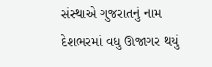સંસ્થાએ ગુજરાતનું નામ દેશભરમાં વધુ ઊજાગર થયું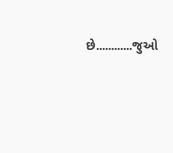છે............જુઓ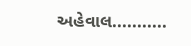અહેવાલ...........